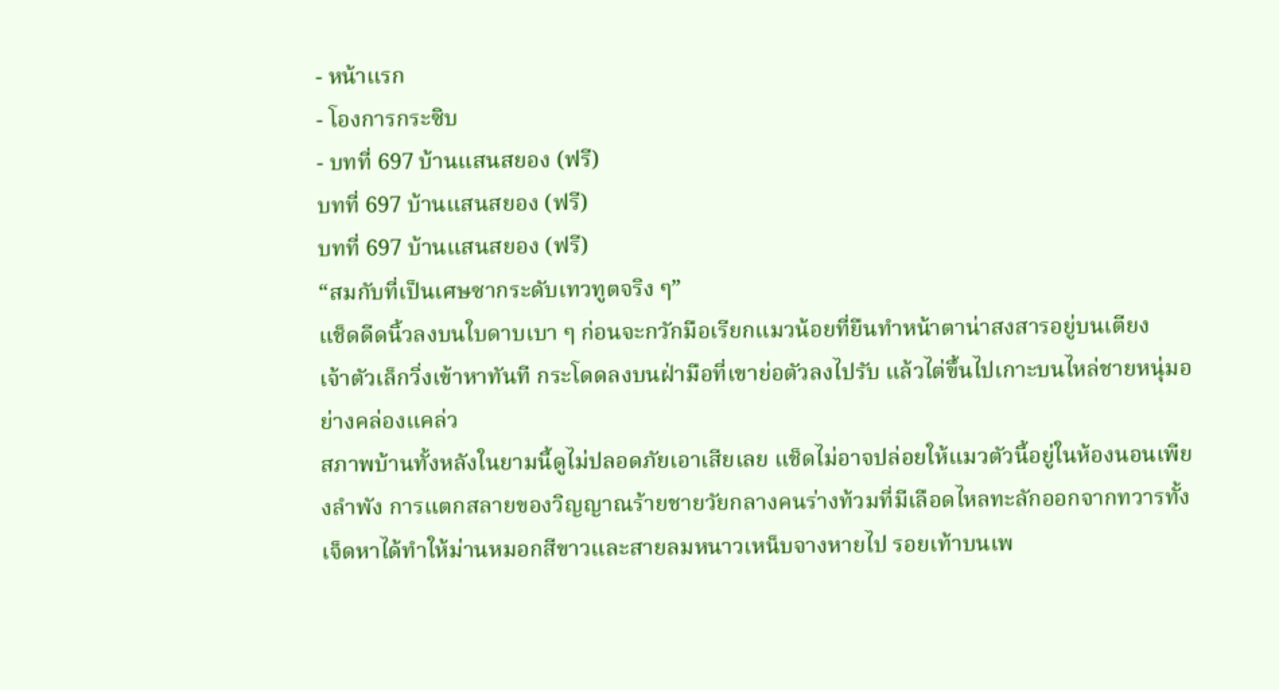- หน้าแรก
- โองการกระซิบ
- บทที่ 697 บ้านแสนสยอง (ฟรี)
บทที่ 697 บ้านแสนสยอง (ฟรี)
บทที่ 697 บ้านแสนสยอง (ฟรี)
“สมกับที่เป็นเศษซากระดับเทวทูตจริง ๆ”
แช็ดดีดนิ้วลงบนใบดาบเบา ๆ ก่อนจะกวักมือเรียกแมวน้อยที่ยืนทำหน้าตาน่าสงสารอยู่บนเตียง
เจ้าตัวเล็กวิ่งเข้าหาทันที กระโดดลงบนฝ่ามือที่เขาย่อตัวลงไปรับ แล้วไต่ขึ้นไปเกาะบนไหล่ชายหนุ่มอย่างคล่องแคล่ว
สภาพบ้านทั้งหลังในยามนี้ดูไม่ปลอดภัยเอาเสียเลย แช็ดไม่อาจปล่อยให้แมวตัวนี้อยู่ในห้องนอนเพียงลำพัง การแตกสลายของวิญญาณร้ายชายวัยกลางคนร่างท้วมที่มีเลือดไหลทะลักออกจากทวารทั้งเจ็ดหาได้ทำให้ม่านหมอกสีขาวและสายลมหนาวเหน็บจางหายไป รอยเท้าบนเพ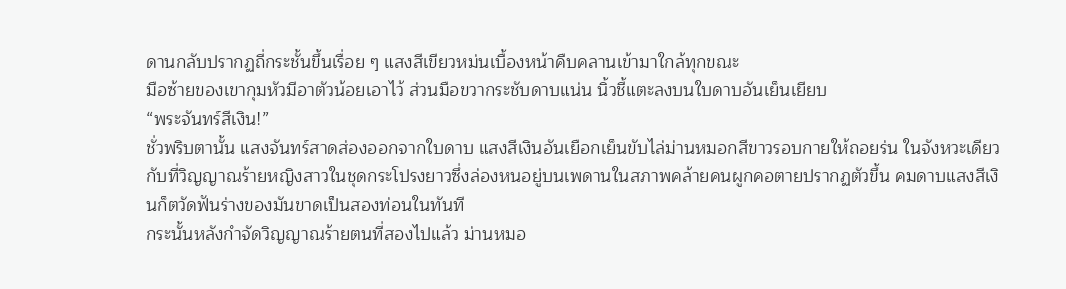ดานกลับปรากฏถี่กระชั้นขึ้นเรื่อย ๆ แสงสีเขียวหม่นเบื้องหน้าคืบคลานเข้ามาใกล้ทุกขณะ
มือซ้ายของเขากุมหัวมีอาตัวน้อยเอาไว้ ส่วนมือขวากระชับดาบแน่น นิ้วชี้แตะลงบนใบดาบอันเย็นเยียบ
“พระจันทร์สีเงิน!”
ชั่วพริบตานั้น แสงจันทร์สาดส่องออกจากใบดาบ แสงสีเงินอันเยือกเย็นขับไล่ม่านหมอกสีขาวรอบกายให้ถอยร่น ในจังหวะเดียวกับที่วิญญาณร้ายหญิงสาวในชุดกระโปรงยาวซึ่งล่องหนอยู่บนเพดานในสภาพคล้ายคนผูกคอตายปรากฏตัวขึ้น คมดาบแสงสีเงินก็ตวัดฟันร่างของมันขาดเป็นสองท่อนในทันที
กระนั้นหลังกำจัดวิญญาณร้ายตนที่สองไปแล้ว ม่านหมอ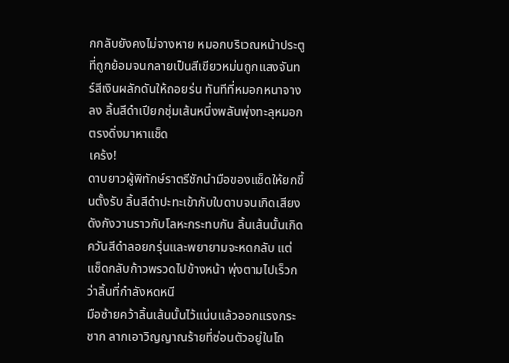กกลับยังคงไม่จางหาย หมอกบริเวณหน้าประตูที่ถูกย้อมจนกลายเป็นสีเขียวหม่นถูกแสงจันทร์สีเงินผลักดันให้ถอยร่น ทันทีที่หมอกหนาจางลง ลิ้นสีดำเปียกชุ่มเส้นหนึ่งพลันพุ่งทะลุหมอกตรงดิ่งมาหาแช็ด
เคร้ง!
ดาบยาวผู้พิทักษ์ราตรีชักนำมือของแช็ดให้ยกขึ้นตั้งรับ ลิ้นสีดำปะทะเข้ากับใบดาบจนเกิดเสียงดังกังวานราวกับโลหะกระทบกัน ลิ้นเส้นนั้นเกิดควันสีดำลอยกรุ่นและพยายามจะหดกลับ แต่แช็ดกลับก้าวพรวดไปข้างหน้า พุ่งตามไปเร็วกว่าลิ้นที่กำลังหดหนี
มือซ้ายคว้าลิ้นเส้นนั้นไว้แน่นแล้วออกแรงกระชาก ลากเอาวิญญาณร้ายที่ซ่อนตัวอยู่ในโถ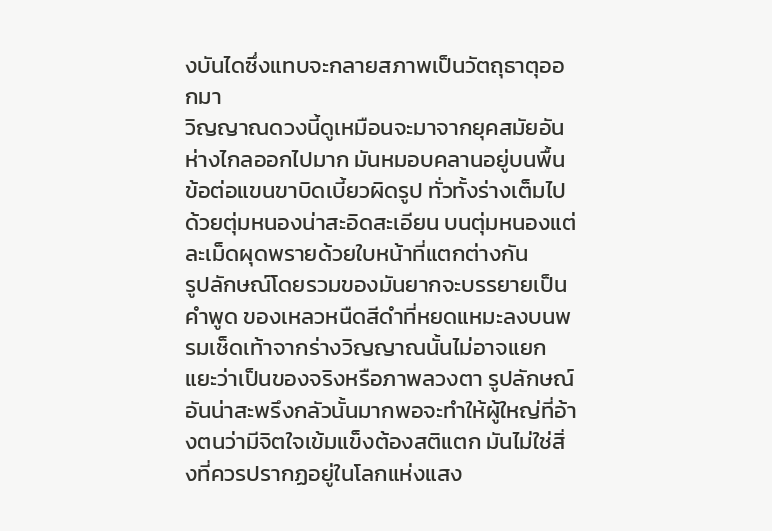งบันไดซึ่งแทบจะกลายสภาพเป็นวัตถุธาตุออกมา
วิญญาณดวงนี้ดูเหมือนจะมาจากยุคสมัยอันห่างไกลออกไปมาก มันหมอบคลานอยู่บนพื้น ข้อต่อแขนขาบิดเบี้ยวผิดรูป ทั่วทั้งร่างเต็มไปด้วยตุ่มหนองน่าสะอิดสะเอียน บนตุ่มหนองแต่ละเม็ดผุดพรายด้วยใบหน้าที่แตกต่างกัน
รูปลักษณ์โดยรวมของมันยากจะบรรยายเป็นคำพูด ของเหลวหนืดสีดำที่หยดแหมะลงบนพรมเช็ดเท้าจากร่างวิญญาณนั้นไม่อาจแยกแยะว่าเป็นของจริงหรือภาพลวงตา รูปลักษณ์อันน่าสะพรึงกลัวนั้นมากพอจะทำให้ผู้ใหญ่ที่อ้างตนว่ามีจิตใจเข้มแข็งต้องสติแตก มันไม่ใช่สิ่งที่ควรปรากฏอยู่ในโลกแห่งแสง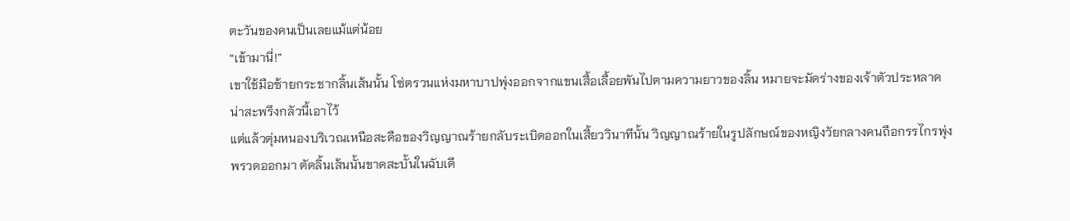ตะวันของคนเป็นเลยแม้แต่น้อย
“เข้ามานี่!”
เขาใช้มือซ้ายกระชากลิ้นเส้นนั้น โซ่ตรวนแห่งมหาบาปพุ่งออกจากแขนเสื้อเลื้อยพันไปตามความยาวของลิ้น หมายจะมัดร่างของเจ้าตัวประหลาดน่าสะพรึงกลัวนี้เอาไว้
แต่แล้วตุ่มหนองบริเวณเหนือสะดือของวิญญาณร้ายกลับระเบิดออกในเสี้ยววินาทีนั้น วิญญาณร้ายในรูปลักษณ์ของหญิงวัยกลางคนถือกรรไกรพุ่งพรวดออกมา ตัดลิ้นเส้นนั้นขาดสะบั้นในฉับเดี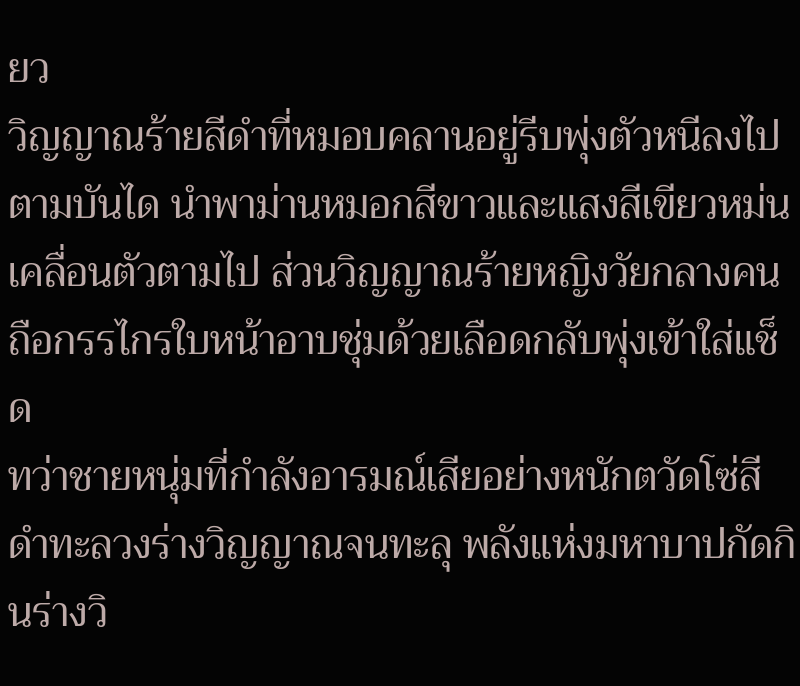ยว
วิญญาณร้ายสีดำที่หมอบคลานอยู่รีบพุ่งตัวหนีลงไปตามบันได นำพาม่านหมอกสีขาวและแสงสีเขียวหม่นเคลื่อนตัวตามไป ส่วนวิญญาณร้ายหญิงวัยกลางคนถือกรรไกรใบหน้าอาบชุ่มด้วยเลือดกลับพุ่งเข้าใส่แช็ด
ทว่าชายหนุ่มที่กำลังอารมณ์เสียอย่างหนักตวัดโซ่สีดำทะลวงร่างวิญญาณจนทะลุ พลังแห่งมหาบาปกัดกินร่างวิ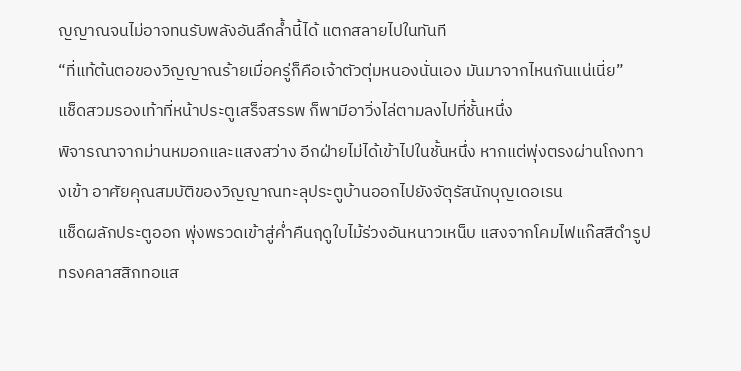ญญาณจนไม่อาจทนรับพลังอันลึกล้ำนี้ได้ แตกสลายไปในทันที
“ที่แท้ต้นตอของวิญญาณร้ายเมื่อครู่ก็คือเจ้าตัวตุ่มหนองนั่นเอง มันมาจากไหนกันแน่เนี่ย”
แช็ดสวมรองเท้าที่หน้าประตูเสร็จสรรพ ก็พามีอาวิ่งไล่ตามลงไปที่ชั้นหนึ่ง
พิจารณาจากม่านหมอกและแสงสว่าง อีกฝ่ายไม่ได้เข้าไปในชั้นหนึ่ง หากแต่พุ่งตรงผ่านโถงทางเข้า อาศัยคุณสมบัติของวิญญาณทะลุประตูบ้านออกไปยังจัตุรัสนักบุญเดอเรน
แช็ดผลักประตูออก พุ่งพรวดเข้าสู่ค่ำคืนฤดูใบไม้ร่วงอันหนาวเหน็บ แสงจากโคมไฟแก๊สสีดำรูปทรงคลาสสิกทอแส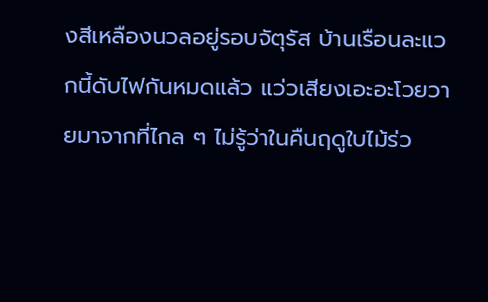งสีเหลืองนวลอยู่รอบจัตุรัส บ้านเรือนละแวกนี้ดับไฟกันหมดแล้ว แว่วเสียงเอะอะโวยวายมาจากที่ไกล ๆ ไม่รู้ว่าในคืนฤดูใบไม้ร่ว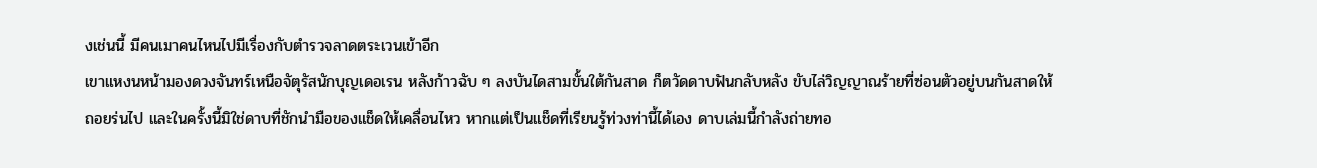งเช่นนี้ มีคนเมาคนไหนไปมีเรื่องกับตำรวจลาดตระเวนเข้าอีก
เขาแหงนหน้ามองดวงจันทร์เหนือจัตุรัสนักบุญเดอเรน หลังก้าวฉับ ๆ ลงบันไดสามขั้นใต้กันสาด ก็ตวัดดาบฟันกลับหลัง ขับไล่วิญญาณร้ายที่ซ่อนตัวอยู่บนกันสาดให้ถอยร่นไป และในครั้งนี้มิใช่ดาบที่ชักนำมือของแช็ดให้เคลื่อนไหว หากแต่เป็นแช็ดที่เรียนรู้ท่วงท่านี้ได้เอง ดาบเล่มนี้กำลังถ่ายทอ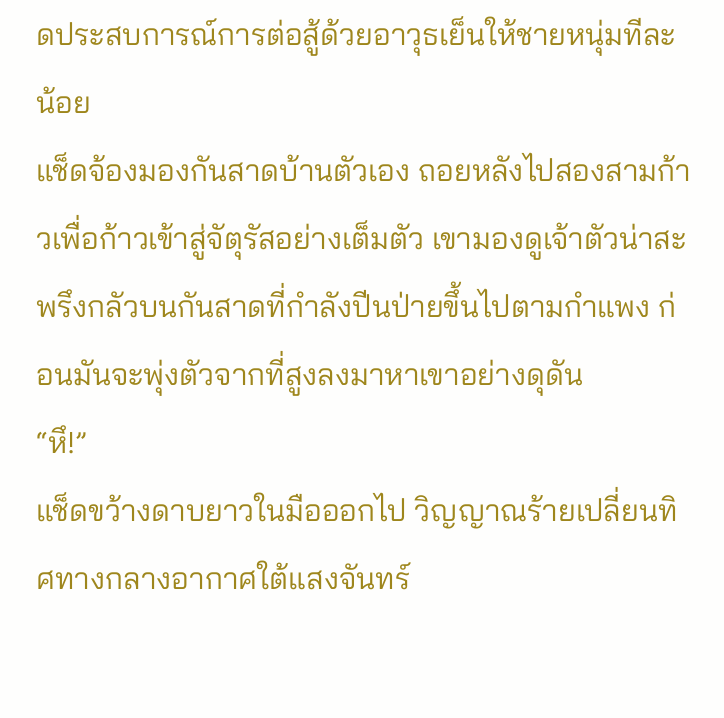ดประสบการณ์การต่อสู้ด้วยอาวุธเย็นให้ชายหนุ่มทีละน้อย
แช็ดจ้องมองกันสาดบ้านตัวเอง ถอยหลังไปสองสามก้าวเพื่อก้าวเข้าสู่จัตุรัสอย่างเต็มตัว เขามองดูเจ้าตัวน่าสะพรึงกลัวบนกันสาดที่กำลังปีนป่ายขึ้นไปตามกำแพง ก่อนมันจะพุ่งตัวจากที่สูงลงมาหาเขาอย่างดุดัน
“หึ!”
แช็ดขว้างดาบยาวในมือออกไป วิญญาณร้ายเปลี่ยนทิศทางกลางอากาศใต้แสงจันทร์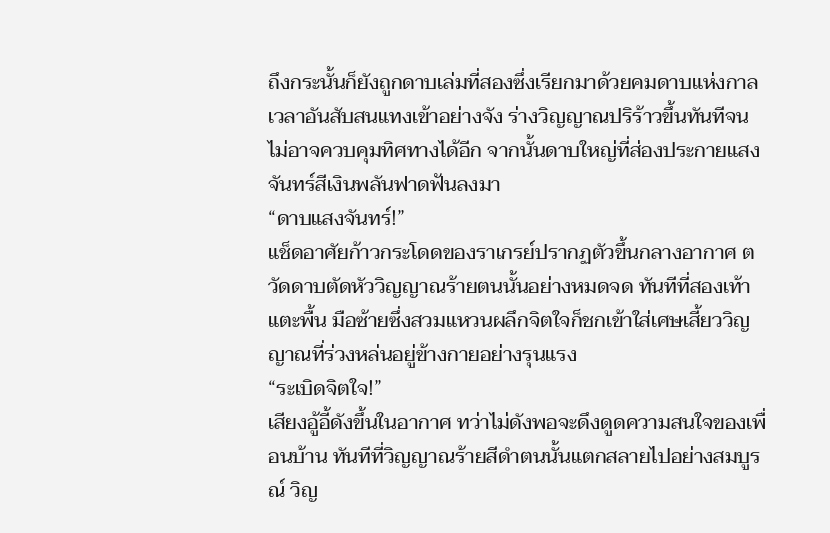ถึงกระนั้นก็ยังถูกดาบเล่มที่สองซึ่งเรียกมาด้วยคมดาบแห่งกาลเวลาอันสับสนแทงเข้าอย่างจัง ร่างวิญญาณปริร้าวขึ้นทันทีจนไม่อาจควบคุมทิศทางได้อีก จากนั้นดาบใหญ่ที่ส่องประกายแสงจันทร์สีเงินพลันฟาดฟันลงมา
“ดาบแสงจันทร์!”
แช็ดอาศัยก้าวกระโดดของราเกรย์ปรากฏตัวขึ้นกลางอากาศ ตวัดดาบตัดหัววิญญาณร้ายตนนั้นอย่างหมดจด ทันทีที่สองเท้าแตะพื้น มือซ้ายซึ่งสวมแหวนผลึกจิตใจก็ชกเข้าใส่เศษเสี้ยววิญญาณที่ร่วงหล่นอยู่ข้างกายอย่างรุนแรง
“ระเบิดจิตใจ!”
เสียงอู้อี้ดังขึ้นในอากาศ ทว่าไม่ดังพอจะดึงดูดความสนใจของเพื่อนบ้าน ทันทีที่วิญญาณร้ายสีดำตนนั้นแตกสลายไปอย่างสมบูรณ์ วิญ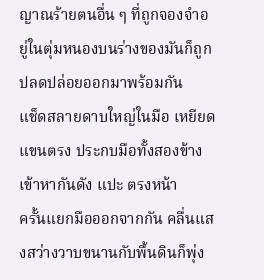ญาณร้ายตนอื่น ๆ ที่ถูกจองจำอยู่ในตุ่มหนองบนร่างของมันก็ถูกปลดปล่อยออกมาพร้อมกัน
แช็ดสลายดาบใหญ่ในมือ เหยียดแขนตรง ประกบมือทั้งสองข้างเข้าหากันดัง แปะ ตรงหน้า
ครั้นแยกมือออกจากกัน คลื่นแสงสว่างวาบขนานกับพื้นดินก็พุ่ง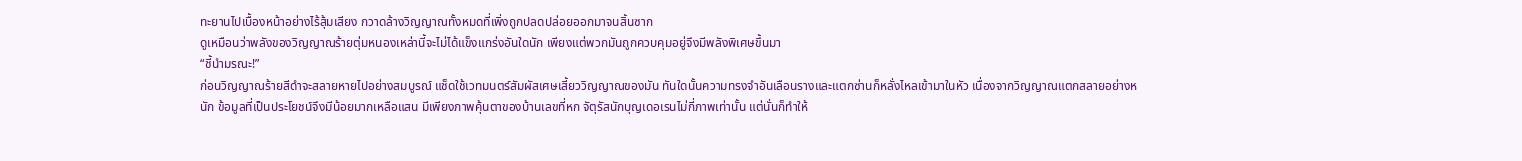ทะยานไปเบื้องหน้าอย่างไร้สุ้มเสียง กวาดล้างวิญญาณทั้งหมดที่เพิ่งถูกปลดปล่อยออกมาจนสิ้นซาก
ดูเหมือนว่าพลังของวิญญาณร้ายตุ่มหนองเหล่านี้จะไม่ได้แข็งแกร่งอันใดนัก เพียงแต่พวกมันถูกควบคุมอยู่จึงมีพลังพิเศษขึ้นมา
“ชี้นำมรณะ!”
ก่อนวิญญาณร้ายสีดำจะสลายหายไปอย่างสมบูรณ์ แช็ดใช้เวทมนตร์สัมผัสเศษเสี้ยววิญญาณของมัน ทันใดนั้นความทรงจำอันเลือนรางและแตกซ่านก็หลั่งไหลเข้ามาในหัว เนื่องจากวิญญาณแตกสลายอย่างหนัก ข้อมูลที่เป็นประโยชน์จึงมีน้อยมากเหลือแสน มีเพียงภาพคุ้นตาของบ้านเลขที่หก จัตุรัสนักบุญเดอเรนไม่กี่ภาพเท่านั้น แต่นั่นก็ทำให้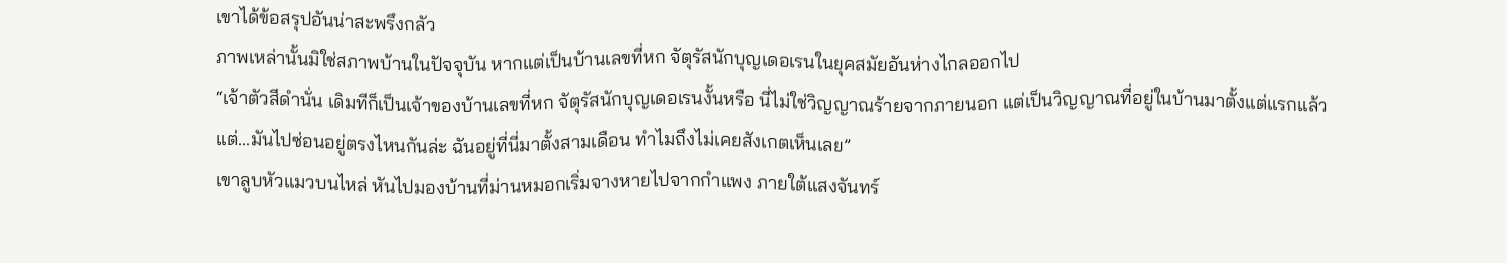เขาได้ข้อสรุปอันน่าสะพรึงกลัว
ภาพเหล่านั้นมิใช่สภาพบ้านในปัจจุบัน หากแต่เป็นบ้านเลขที่หก จัตุรัสนักบุญเดอเรนในยุคสมัยอันห่างไกลออกไป
“เจ้าตัวสีดำนั่น เดิมทีก็เป็นเจ้าของบ้านเลขที่หก จัตุรัสนักบุญเดอเรนงั้นหรือ นี่ไม่ใช่วิญญาณร้ายจากภายนอก แต่เป็นวิญญาณที่อยู่ในบ้านมาตั้งแต่แรกแล้ว แต่...มันไปซ่อนอยู่ตรงไหนกันล่ะ ฉันอยู่ที่นี่มาตั้งสามเดือน ทำไมถึงไม่เคยสังเกตเห็นเลย”
เขาลูบหัวแมวบนไหล่ หันไปมองบ้านที่ม่านหมอกเริ่มจางหายไปจากกำแพง ภายใต้แสงจันทร์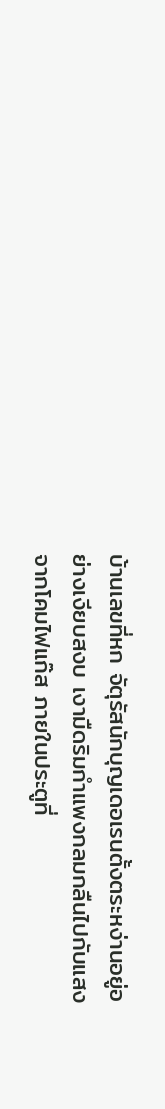บ้านเลขที่หก จัตุรัสนักบุญเดอเรนตั้งตระหง่านอยู่อย่างเงียบสงบ เงามืดริมกำแพงกลมกลืนไปกับแสงจากโคมไฟแก๊ส ภายในประตูที่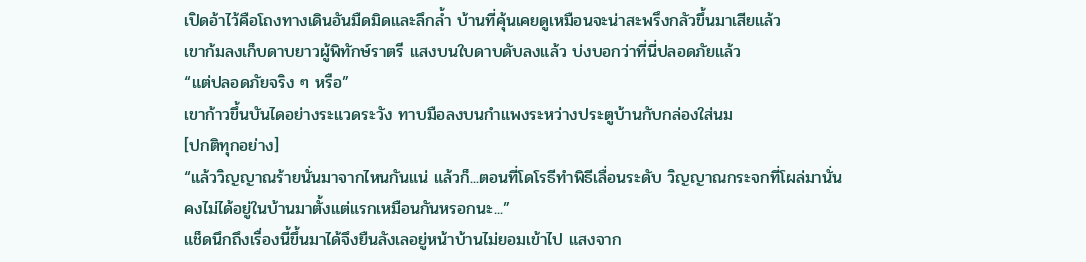เปิดอ้าไว้คือโถงทางเดินอันมืดมิดและลึกล้ำ บ้านที่คุ้นเคยดูเหมือนจะน่าสะพรึงกลัวขึ้นมาเสียแล้ว
เขาก้มลงเก็บดาบยาวผู้พิทักษ์ราตรี แสงบนใบดาบดับลงแล้ว บ่งบอกว่าที่นี่ปลอดภัยแล้ว
“แต่ปลอดภัยจริง ๆ หรือ”
เขาก้าวขึ้นบันไดอย่างระแวดระวัง ทาบมือลงบนกำแพงระหว่างประตูบ้านกับกล่องใส่นม
[ปกติทุกอย่าง]
“แล้ววิญญาณร้ายนั่นมาจากไหนกันแน่ แล้วก็...ตอนที่โดโรธีทำพิธีเลื่อนระดับ วิญญาณกระจกที่โผล่มานั่น คงไม่ได้อยู่ในบ้านมาตั้งแต่แรกเหมือนกันหรอกนะ...”
แช็ดนึกถึงเรื่องนี้ขึ้นมาได้จึงยืนลังเลอยู่หน้าบ้านไม่ยอมเข้าไป แสงจาก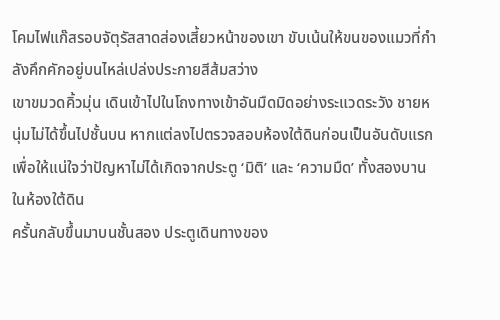โคมไฟแก๊สรอบจัตุรัสสาดส่องเสี้ยวหน้าของเขา ขับเน้นให้ขนของแมวที่กำลังคึกคักอยู่บนไหล่เปล่งประกายสีส้มสว่าง
เขาขมวดคิ้วมุ่น เดินเข้าไปในโถงทางเข้าอันมืดมิดอย่างระแวดระวัง ชายหนุ่มไม่ได้ขึ้นไปชั้นบน หากแต่ลงไปตรวจสอบห้องใต้ดินก่อนเป็นอันดับแรก เพื่อให้แน่ใจว่าปัญหาไม่ได้เกิดจากประตู ‘มิติ’ และ ‘ความมืด’ ทั้งสองบานในห้องใต้ดิน
ครั้นกลับขึ้นมาบนชั้นสอง ประตูเดินทางของ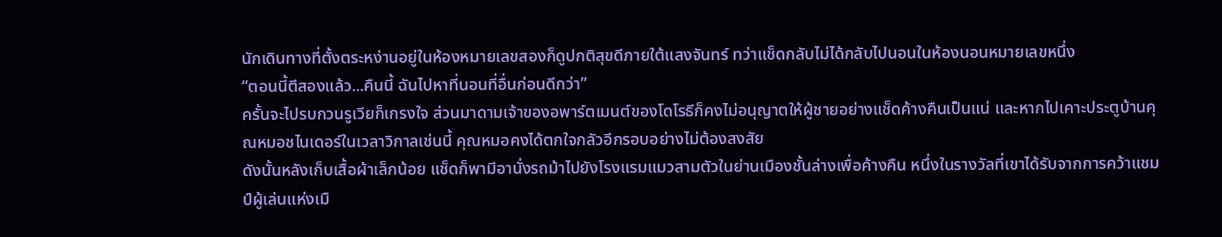นักเดินทางที่ตั้งตระหง่านอยู่ในห้องหมายเลขสองก็ดูปกติสุขดีภายใต้แสงจันทร์ ทว่าแช็ดกลับไม่ได้กลับไปนอนในห้องนอนหมายเลขหนึ่ง
“ตอนนี้ตีสองแล้ว...คืนนี้ ฉันไปหาที่นอนที่อื่นก่อนดีกว่า”
ครั้นจะไปรบกวนรูเวียก็เกรงใจ ส่วนมาดามเจ้าของอพาร์ตเมนต์ของโดโรธีก็คงไม่อนุญาตให้ผู้ชายอย่างแช็ดค้างคืนเป็นแน่ และหากไปเคาะประตูบ้านคุณหมอชไนเดอร์ในเวลาวิกาลเช่นนี้ คุณหมอคงได้ตกใจกลัวอีกรอบอย่างไม่ต้องสงสัย
ดังนั้นหลังเก็บเสื้อผ้าเล็กน้อย แช็ดก็พามีอานั่งรถม้าไปยังโรงแรมแมวสามตัวในย่านเมืองชั้นล่างเพื่อค้างคืน หนึ่งในรางวัลที่เขาได้รับจากการคว้าแชมป์ผู้เล่นแห่งเมื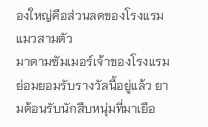องใหญ่คือส่วนลดของโรงแรมแมวสามตัว
มาดามซัมเมอร์เจ้าของโรงแรมย่อมยอมรับรางวัลนี้อยู่แล้ว ยามต้อนรับนักสืบหนุ่มที่มาเยือ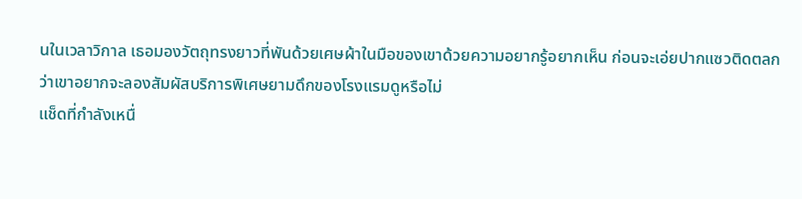นในเวลาวิกาล เธอมองวัตถุทรงยาวที่พันด้วยเศษผ้าในมือของเขาด้วยความอยากรู้อยากเห็น ก่อนจะเอ่ยปากแซวติดตลกว่าเขาอยากจะลองสัมผัสบริการพิเศษยามดึกของโรงแรมดูหรือไม่
แช็ดที่กำลังเหนื่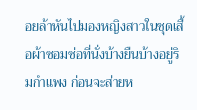อยล้าหันไปมองหญิงสาวในชุดเสื้อผ้าซอมซ่อที่นั่งบ้างยืนบ้างอยู่ริมกำแพง ก่อนจะส่ายห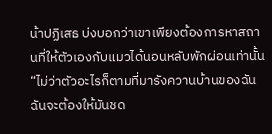น้าปฏิเสธ บ่งบอกว่าเขาเพียงต้องการหาสถานที่ให้ตัวเองกับแมวได้นอนหลับพักผ่อนเท่านั้น
“ไม่ว่าตัวอะไรก็ตามที่มารังควานบ้านของฉัน ฉันจะต้องให้มันชด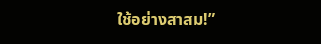ใช้อย่างสาสม!”